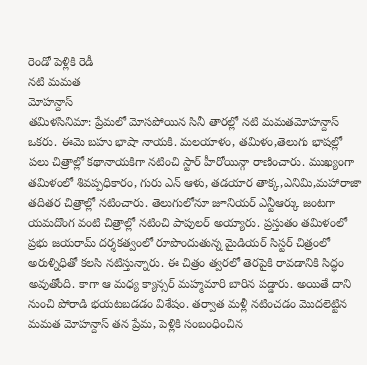రెండో పెళ్లికి రెడీ
నటి మమత
మోహన్దాస్
తమిళసినిమా: ప్రేమలో మోసపోయిన సినీ తారల్లో నటి మమతమోహన్దాస్ ఒకరు. ఈమె బహు భాషా నాయకి. మలయాళం, తమిళం,తెలుగు భాషల్లో పలు చిత్రాల్లో కథానాయకిగా నటించి స్టార్ హీరోయిన్గా రాణించారు. ముఖ్యంగా తమిళంలో శివప్పధికారం, గురు ఎన్ ఆళు, తడయార తాక్క,ఎనిమి,మహారాజా తదితర చిత్రాల్లో నటించారు. తెలుగులోనూ జూనియర్ ఎన్టీఆర్కు జంటగా యమదొంగ వంటి చిత్రాల్లో నటించి పాపులర్ అయ్యారు. ప్రస్తుతం తమిళంలో ప్రభు జయరామ్ దర్శకత్వంలో రూపొందుతున్న మైడియర్ సిస్టర్ చిత్రంలో అరుళ్నిధితో కలసి నటిస్తున్నారు. ఈ చిత్రం త్వరలో తెరపైకి రావడానికి సిద్ధం అవుతోంది. కాగా ఆ మధ్య క్యాన్సర్ మహ్మమారి బారిన పడ్డారు. అయితే దాని నుంచి పోరాడి భయటబడడం విశేషం. తర్వాత మళ్లీ నటించడం మొదలెట్టిన మమత మోహన్దాస్ తన ప్రేమ, పెళ్లికి సంబంధించిన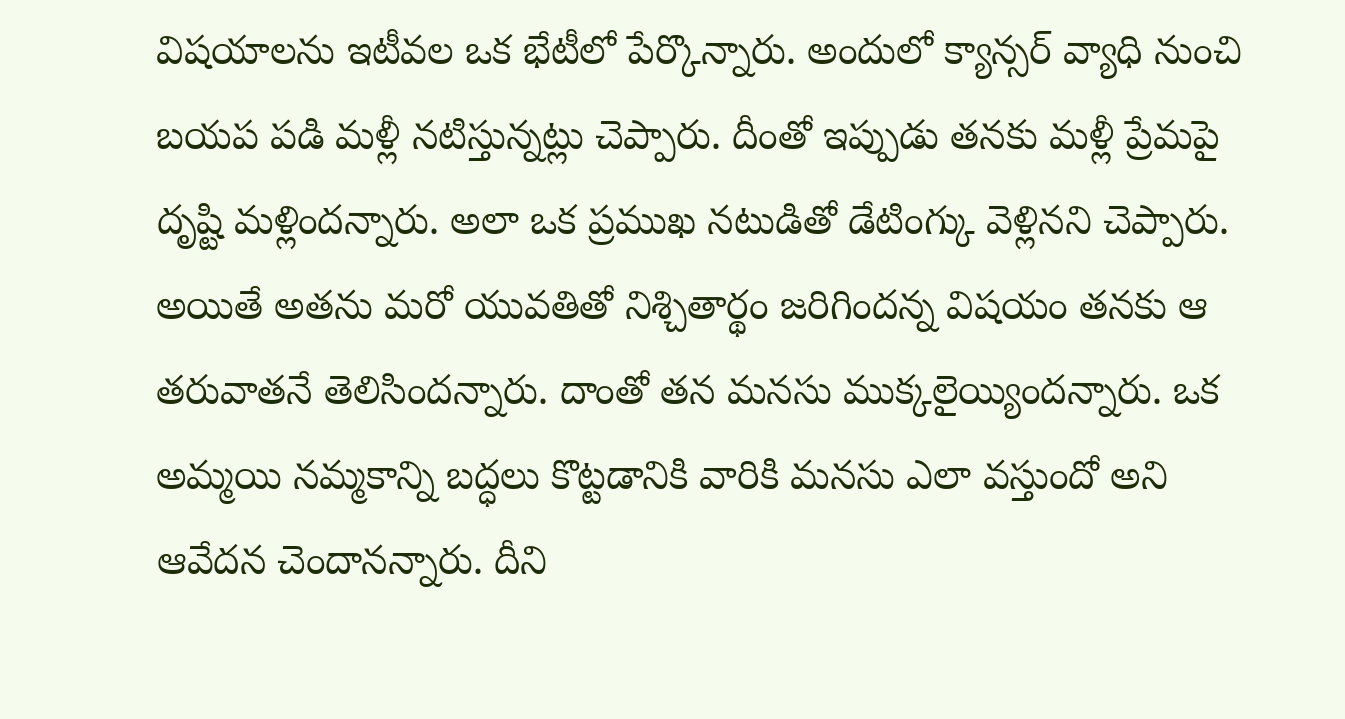విషయాలను ఇటీవల ఒక భేటీలో పేర్కొన్నారు. అందులో క్యాన్సర్ వ్యాధి నుంచి బయప పడి మళ్లీ నటిస్తున్నట్లు చెప్పారు. దీంతో ఇప్పుడు తనకు మళ్లీ ప్రేమపై దృష్టి మళ్లిందన్నారు. అలా ఒక ప్రముఖ నటుడితో డేటింగ్కు వెళ్లినని చెప్పారు. అయితే అతను మరో యువతితో నిశ్చితార్థం జరిగిందన్న విషయం తనకు ఆ తరువాతనే తెలిసిందన్నారు. దాంతో తన మనసు ముక్కలైయ్యిందన్నారు. ఒక అమ్మయి నమ్మకాన్ని బద్ధలు కొట్టడానికి వారికి మనసు ఎలా వస్తుందో అని ఆవేదన చెందానన్నారు. దీని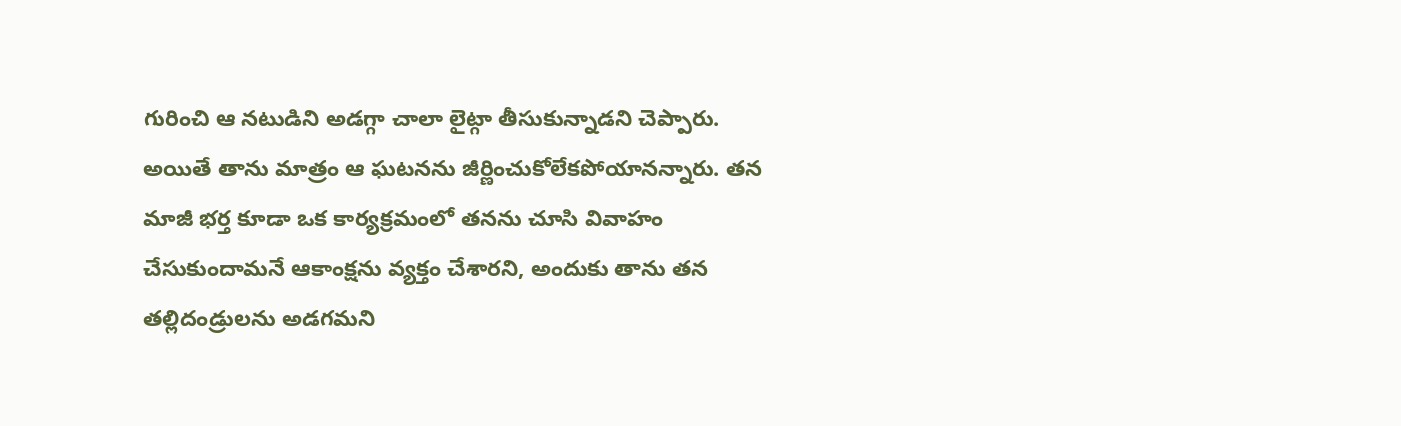గురించి ఆ నటుడిని అడగ్గా చాలా లైట్గా తీసుకున్నాడని చెప్పారు. అయితే తాను మాత్రం ఆ ఘటనను జీర్ణించుకోలేకపోయానన్నారు. తన మాజీ భర్త కూడా ఒక కార్యక్రమంలో తనను చూసి వివాహం చేసుకుందామనే ఆకాంక్షను వ్యక్తం చేశారని, అందుకు తాను తన తల్లిదండ్రులను అడగమని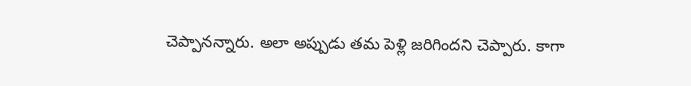చెప్పానన్నారు. అలా అప్పుడు తమ పెళ్లి జరిగిందని చెప్పారు. కాగా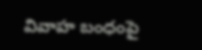వివాహ బంధంపై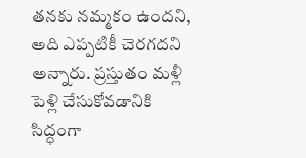తనకు నమ్మకం ఉందని, అది ఎప్పటికీ చెరగదని అన్నారు. ప్రస్తుతం మళ్లీ పెళ్లి చేసుకోవడానికి సిద్ధంగా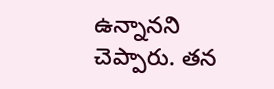ఉన్నానని చెప్పారు. తన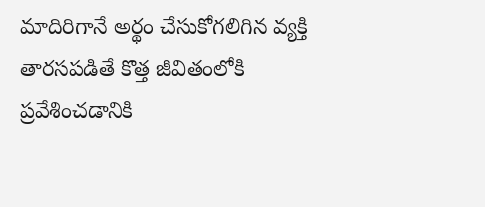మాదిరిగానే అర్థం చేసుకోగలిగిన వ్యక్తి తారసపడితే కొత్త జీవితంలోకి ప్రవేశించడానికి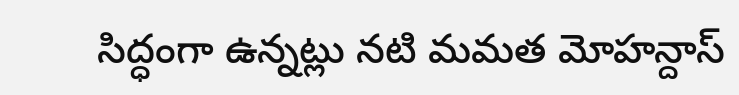సిద్ధంగా ఉన్నట్లు నటి మమత మోహన్దాస్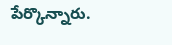పేర్కొన్నారు.